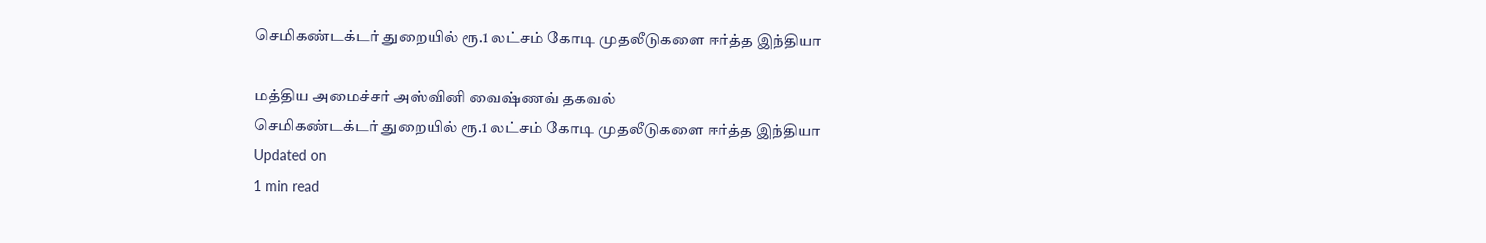செமிகண்டக்டர் துறையில் ரூ.1 லட்சம் கோடி முதலீடுகளை ஈர்த்த இந்தியா

மத்திய அமைச்சர் அஸ்வினி வைஷ்ணவ் தகவல்
செமிகண்டக்டர் துறையில் ரூ.1 லட்சம் கோடி முதலீடுகளை ஈர்த்த இந்தியா
Updated on
1 min read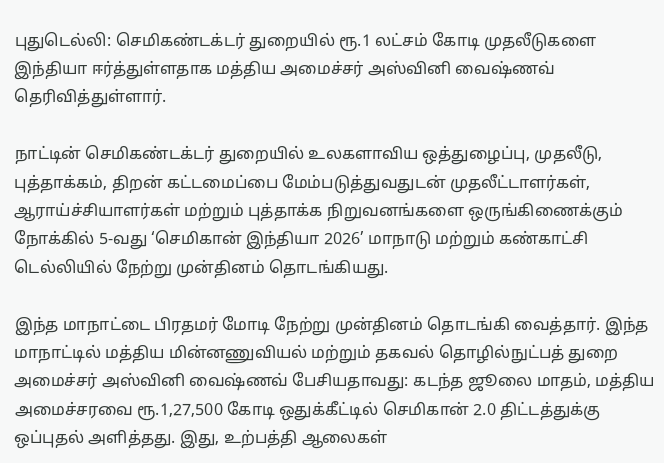புதுடெல்லி: செமிகண்டக்டர் துறையில் ரூ.1 லட்சம் கோடி முதலீடுகளை இந்தியா ஈர்த்துள்ளதாக மத்திய அமைச்சர் அஸ்வினி வைஷ்ணவ் தெரிவித்துள்ளார்.

நாட்டின் செமிகண்டக்டர் துறையில் உலகளாவிய ஒத்துழைப்பு, முதலீடு, புத்தாக்கம், திறன் கட்டமைப்பை மேம்படுத்துவதுடன் முதலீட்டாளர்கள், ஆராய்ச்சியாளர்கள் மற்றும் புத்தாக்க நிறுவனங்களை ஒருங்கிணைக்கும் நோக்கில் 5-வது ‘செமிகான் இந்தியா 2026’ மாநாடு மற்றும் கண்காட்சி டெல்லியில் நேற்று முன்தினம் தொடங்கியது.

இந்த மாநாட்டை பிரதமர் மோடி நேற்று முன்தினம் தொடங்கி வைத்தார். இந்த மாநாட்டில் மத்திய மின்னணுவியல் மற்றும் தகவல் தொழில்நுட்பத் துறை அமைச்சர் அஸ்வினி வைஷ்ணவ் பேசியதாவது: கடந்த ஜூலை மாதம், மத்திய அமைச்சரவை ரூ.1,27,500 கோடி ஒதுக்கீட்டில் செமிகான் 2.0 திட்டத்துக்கு ஒப்புதல் அளித்தது. இது, உற்பத்தி ஆலைகள்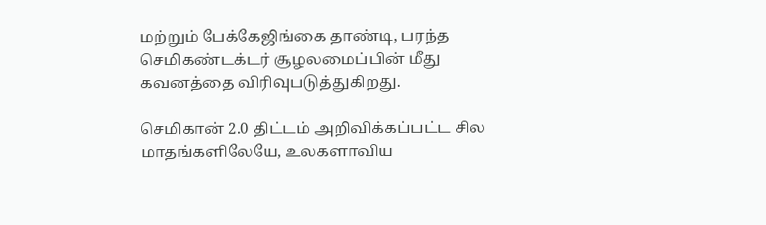மற்றும் பேக்கேஜிங்கை தாண்டி, பரந்த செமிகண்டக்டர் சூழலமைப்பின் மீது கவனத்தை விரிவுபடுத்துகிறது.

செமிகான் 2.0 திட்டம் அறிவிக்கப்பட்ட சில மாதங்களிலேயே, உலகளாவிய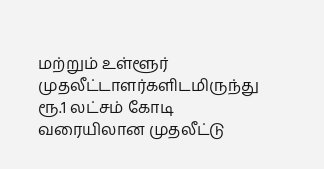மற்றும் உள்ளூர் முதலீட்டாளர்களிடமிருந்து ரூ.1 லட்சம் கோடி வரையிலான முதலீட்டு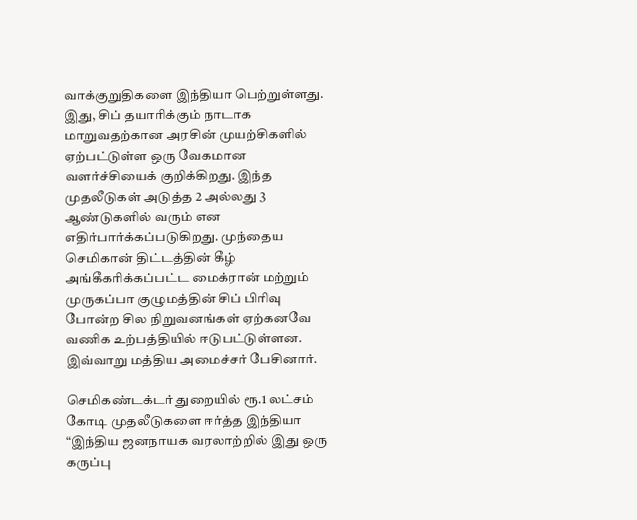வாக்குறுதிகளை இந்தியா பெற்றுள்ளது. இது, சிப் தயாரிக்கும் நாடாக மாறுவதற்கான அரசின் முயற்சிகளில் ஏற்பட்டுள்ள ஒரு வேகமான வளர்ச்சியைக் குறிக்கிறது. இந்த முதலீடுகள் அடுத்த 2 அல்லது 3 ஆண்டுகளில் வரும் என எதிர்பார்க்கப்படுகிறது. முந்தைய செமிகான் திட்டத்தின் கீழ் அங்கீகரிக்கப்பட்ட மைக்ரான் மற்றும் முருகப்பா குழுமத்தின் சிப் பிரிவு போன்ற சில நிறுவனங்கள் ஏற்கனவே வணிக உற்பத்தியில் ஈடுபட்டுள்ளன. இவ்வாறு மத்திய அமைச்சர் பேசினார்.

செமிகண்டக்டர் துறையில் ரூ.1 லட்சம் கோடி முதலீடுகளை ஈர்த்த இந்தியா
“இந்திய ஜனநாயக வரலாற்றில் இது ஒரு கருப்பு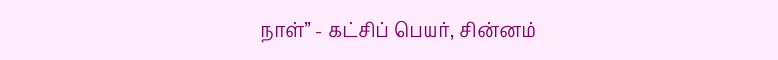நாள்” - கட்சிப் பெயர், சின்னம்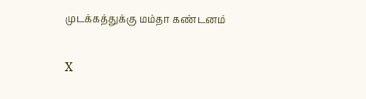முடக்கத்துக்கு மம்தா கண்டனம்

X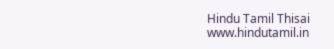Hindu Tamil Thisai
www.hindutamil.in